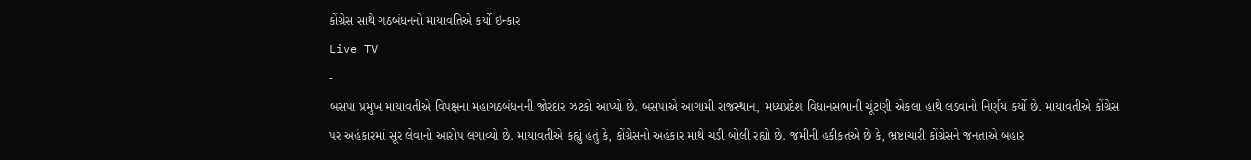કોંગ્રેસ સાથે ગઠબંધનનો માયાવતિએ કર્યો ઇન્કાર
Live TV
-
બસપા પ્રમુખ માયાવતીએ વિપક્ષના મહાગઠબંધનની જોરદાર ઝટકો આપ્યો છે. બસપાએ આગામી રાજસ્થાન, મધ્યપ્રદેશ વિધાનસભાની ચૂંટણી એકલા હાથે લડવાનો નિર્ણય કર્યો છે. માયાવતીએ કોંગ્રેસ પર અહંકારમાં સૂર લેવાનો આરોપ લગાવ્યો છે. માયાવતીએ કહ્યું હતું કે, કોંગ્રેસનો અહંકાર માથે ચડી બોલી રહ્યો છે. જમીની હકીકતએ છે કે, ભ્રષ્ટાચારી કોંગ્રેસને જનતાએ બહાર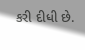કરી દીધી છે.